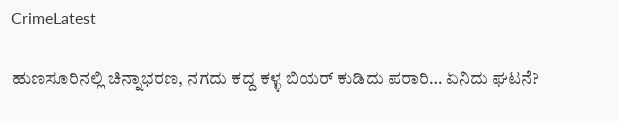CrimeLatest

ಹುಣಸೂರಿನಲ್ಲಿ ಚಿನ್ನಾಭರಣ, ನಗದು ಕದ್ದ ಕಳ್ಳ ಬಿಯರ್ ಕುಡಿದು ಪರಾರಿ… ಏನಿದು ಘಟನೆ?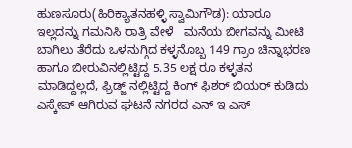ಹುಣಸೂರು(ಹಿರಿಕ್ಯಾತನಹಳ್ಳಿ ಸ್ವಾಮಿಗೌಡ): ಯಾರೂ ಇಲ್ಲದನ್ನು ಗಮನಿಸಿ ರಾತ್ರಿ ವೇಳೆ   ಮನೆಯ ಬೀಗವನ್ನು ಮೀಟಿ ಬಾಗಿಲು ತೆರೆದು ಒಳನುಗ್ಗಿದ ಕಳ್ಳನೊಬ್ಬ 149 ಗ್ರಾಂ ಚಿನ್ನಾಭರಣ ಹಾಗೂ ಬೀರುವಿನಲ್ಲಿಟ್ಟಿದ್ದ 5.35 ಲಕ್ಷ ರೂ ಕಳ್ಳತನ ಮಾಡಿದ್ದಲ್ಲದೆ, ಫ್ರಿಡ್ಜ್ ನಲ್ಲಿಟ್ಟಿದ್ದ ಕಿಂಗ್ ಫಿಶರ್ ಬಿಯರ್ ಕುಡಿದು ಎಸ್ಕೇಪ್ ಆಗಿರುವ ಘಟನೆ ನಗರದ ಎನ್ ಇ ಎಸ್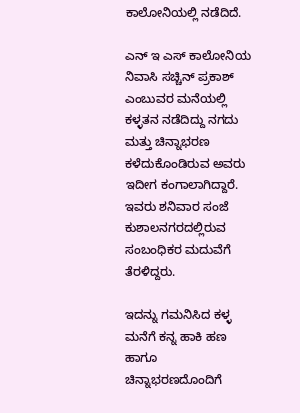ಕಾಲೋನಿಯಲ್ಲಿ ನಡೆದಿದೆ.

ಎನ್ ಇ ಎಸ್ ಕಾಲೋನಿಯ ನಿವಾಸಿ ಸಚ್ಚಿನ್ ಪ್ರಕಾಶ್ ಎಂಬುವರ ಮನೆಯಲ್ಲಿ ಕಳ್ಳತನ ನಡೆದಿದ್ದು ನಗದು ಮತ್ತು ಚಿನ್ನಾಭರಣ ಕಳೆದುಕೊಂಡಿರುವ ಅವರು ಇದೀಗ ಕಂಗಾಲಾಗಿದ್ದಾರೆ.  ಇವರು ಶನಿವಾರ ಸಂಜೆ ಕುಶಾಲನಗರದಲ್ಲಿರುವ  ಸಂಬಂಧಿಕರ ಮದುವೆಗೆ ತೆರಳಿದ್ದರು.

ಇದನ್ನು ಗಮನಿಸಿದ ಕಳ್ಳ ಮನೆಗೆ ಕನ್ನ ಹಾಕಿ ಹಣ ಹಾಗೂ ಚಿನ್ನಾಭರಣದೊಂದಿಗೆ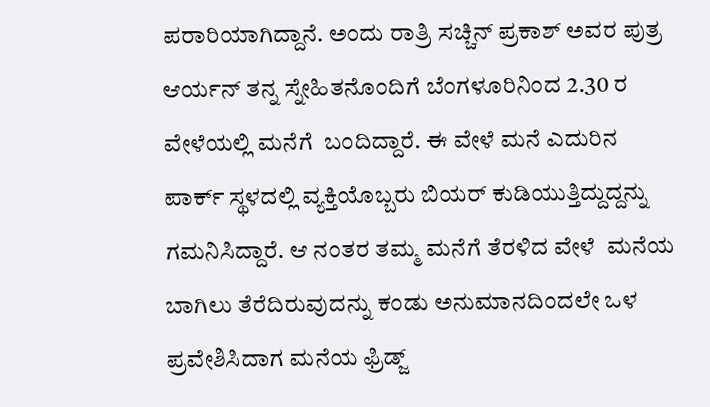ಪರಾರಿಯಾಗಿದ್ದಾನೆ. ಅಂದು ರಾತ್ರಿ ಸಚ್ಚಿನ್ ಪ್ರಕಾಶ್ ಅವರ ಪುತ್ರ ಆರ್ಯನ್ ತನ್ನ ಸ್ನೇಹಿತನೊಂದಿಗೆ ಬೆಂಗಳೂರಿನಿಂದ 2.30 ರ ವೇಳೆಯಲ್ಲಿ ಮನೆಗೆ  ಬಂದಿದ್ದಾರೆ. ಈ ವೇಳೆ ಮನೆ ಎದುರಿನ ಪಾರ್ಕ್ ಸ್ಥಳದಲ್ಲಿ ವ್ಯಕ್ತಿಯೊಬ್ಬರು ಬಿಯರ್ ಕುಡಿಯುತ್ತಿದ್ದುದ್ದನ್ನು ಗಮನಿಸಿದ್ದಾರೆ. ಆ ನಂತರ ತಮ್ಮ ಮನೆಗೆ ತೆರಳಿದ ವೇಳೆ  ಮನೆಯ ಬಾಗಿಲು ತೆರೆದಿರುವುದನ್ನು ಕಂಡು ಅನುಮಾನದಿಂದಲೇ ಒಳ ಪ್ರವೇಶಿಸಿದಾಗ ಮನೆಯ ಫ್ರಿಡ್ಜ್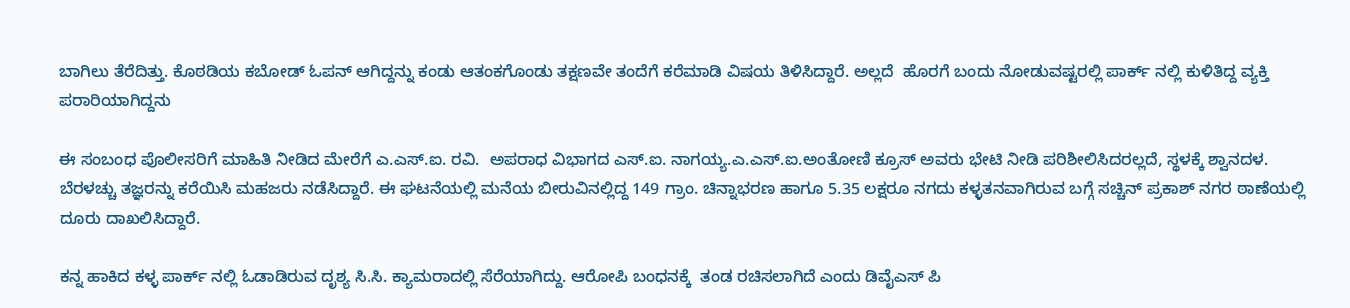ಬಾಗಿಲು ತೆರೆದಿತ್ತು. ಕೊಠಡಿಯ ಕಬೋಡ್ ಓಪನ್ ಆಗಿದ್ದನ್ನು ಕಂಡು ಆತಂಕಗೊಂಡು ತಕ್ಷಣವೇ ತಂದೆಗೆ ಕರೆಮಾಡಿ ವಿಷಯ ತಿಳಿಸಿದ್ದಾರೆ. ಅಲ್ಲದೆ  ಹೊರಗೆ ಬಂದು ನೋಡುವಷ್ಟರಲ್ಲಿ ಪಾರ್ಕ್ ನಲ್ಲಿ ಕುಳಿತಿದ್ದ ವ್ಯಕ್ತಿ ಪರಾರಿಯಾಗಿದ್ದನು

ಈ ಸಂಬಂಧ ಪೊಲೀಸರಿಗೆ ಮಾಹಿತಿ ನೀಡಿದ ಮೇರೆಗೆ ಎ.ಎಸ್.ಐ. ರವಿ.  ಅಪರಾಧ ವಿಭಾಗದ ಎಸ್.ಐ. ನಾಗಯ್ಯ.ಎ.ಎಸ್.ಐ.ಅಂತೋಣಿ ಕ್ರೂಸ್ ಅವರು ಭೇಟಿ ನೀಡಿ ಪರಿಶೀಲಿಸಿದರಲ್ಲದೆ, ಸ್ಥಳಕ್ಕೆ ಶ್ವಾನದಳ. ಬೆರಳಚ್ಚು ತಜ್ಞರನ್ನು ಕರೆಯಿಸಿ ಮಹಜರು ನಡೆಸಿದ್ದಾರೆ. ಈ ಘಟನೆಯಲ್ಲಿ ಮನೆಯ ಬೀರುವಿನಲ್ಲಿದ್ದ 149 ಗ್ರಾಂ. ಚಿನ್ನಾಭರಣ ಹಾಗೂ 5.35 ಲಕ್ಷರೂ ನಗದು ಕಳ್ಳತನವಾಗಿರುವ ಬಗ್ಗೆ ಸಚ್ಚಿನ್ ಪ್ರಕಾಶ್ ನಗರ ಠಾಣೆಯಲ್ಲಿ ದೂರು ದಾಖಲಿಸಿದ್ದಾರೆ.

ಕನ್ನ ಹಾಕಿದ ಕಳ್ಳ ಪಾರ್ಕ್ ನಲ್ಲಿ ಓಡಾಡಿರುವ ದೃಶ್ಯ ಸಿ.ಸಿ. ಕ್ಯಾಮರಾದಲ್ಲಿ ಸೆರೆಯಾಗಿದ್ದು. ಆರೋಪಿ ಬಂಧನಕ್ಕೆ  ತಂಡ ರಚಿಸಲಾಗಿದೆ ಎಂದು ಡಿವೈಎಸ್ ಪಿ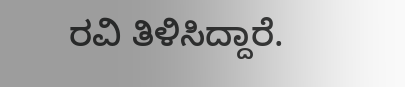ರವಿ ತಿಳಿಸಿದ್ದಾರೆ.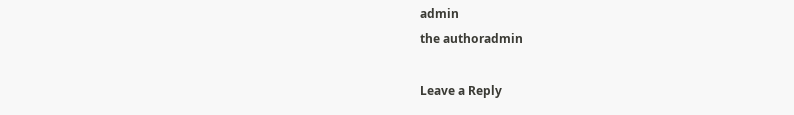admin
the authoradmin

Leave a Reply